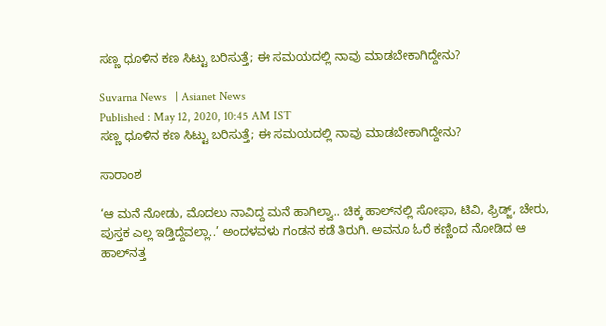ಸಣ್ಣ ಧೂಳಿನ ಕಣ ಸಿಟ್ಟು ಬರಿಸುತ್ತೆ; ಈ ಸಮಯದಲ್ಲಿ ನಾವು ಮಾಡಬೇಕಾಗಿದ್ದೇನು?

Suvarna News   | Asianet News
Published : May 12, 2020, 10:45 AM IST
ಸಣ್ಣ ಧೂಳಿನ ಕಣ ಸಿಟ್ಟು ಬರಿಸುತ್ತೆ; ಈ ಸಮಯದಲ್ಲಿ ನಾವು ಮಾಡಬೇಕಾಗಿದ್ದೇನು?

ಸಾರಾಂಶ

‘ಆ ಮನೆ ನೋಡು, ಮೊದಲು ನಾವಿದ್ದ ಮನೆ ಹಾಗಿಲ್ವಾ.. ಚಿಕ್ಕ ಹಾಲ್‌ನಲ್ಲಿ ಸೋಫಾ, ಟಿವಿ, ಫ್ರಿಡ್ಜ್‌, ಚೇರು, ಪುಸ್ತಕ ಎಲ್ಲ ಇಡ್ತಿದ್ದೆವಲ್ಲಾ..’ ಅಂದಳವಳು ಗಂಡನ ಕಡೆ ತಿರುಗಿ. ಅವನೂ ಓರೆ ಕಣ್ಣಿಂದ ನೋಡಿದ ಆ ಹಾಲ್‌ನತ್ತ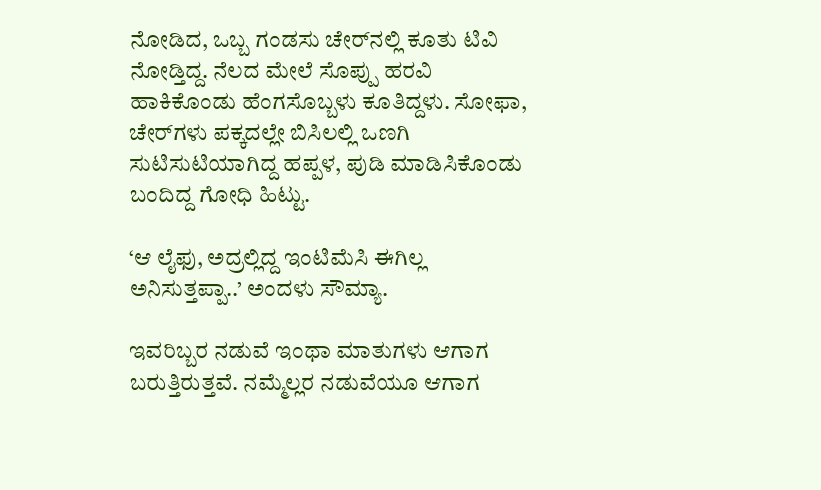ನೋಡಿದ, ಒಬ್ಬ ಗಂಡಸು ಚೇರ್‌ನಲ್ಲಿ ಕೂತು ಟಿವಿ ನೋಡ್ತಿದ್ದ. ನೆಲದ ಮೇಲೆ ಸೊಪ್ಪು ಹರವಿ ಹಾಕಿಕೊಂಡು ಹೆಂಗಸೊಬ್ಬಳು ಕೂತಿದ್ದಳು. ಸೋಫಾ, ಚೇರ್‌ಗಳು ಪಕ್ಕದಲ್ಲೇ ಬಿಸಿಲಲ್ಲಿ ಒಣಗಿ ಸುಟಿಸುಟಿಯಾಗಿದ್ದ ಹಪ್ಪಳ, ಪುಡಿ ಮಾಡಿಸಿಕೊಂಡು ಬಂದಿದ್ದ ಗೋಧಿ ಹಿಟ್ಟು.

‘ಆ ಲೈಫು, ಅದ್ರಲ್ಲಿದ್ದ ಇಂಟಿಮೆಸಿ ಈಗಿಲ್ಲ ಅನಿಸುತ್ತಪ್ಪಾ..’ ಅಂದಳು ಸೌಮ್ಯಾ.

ಇವರಿಬ್ಬರ ನಡುವೆ ಇಂಥಾ ಮಾತುಗಳು ಆಗಾಗ ಬರುತ್ತಿರುತ್ತವೆ. ನಮ್ಮೆಲ್ಲರ ನಡುವೆಯೂ ಆಗಾಗ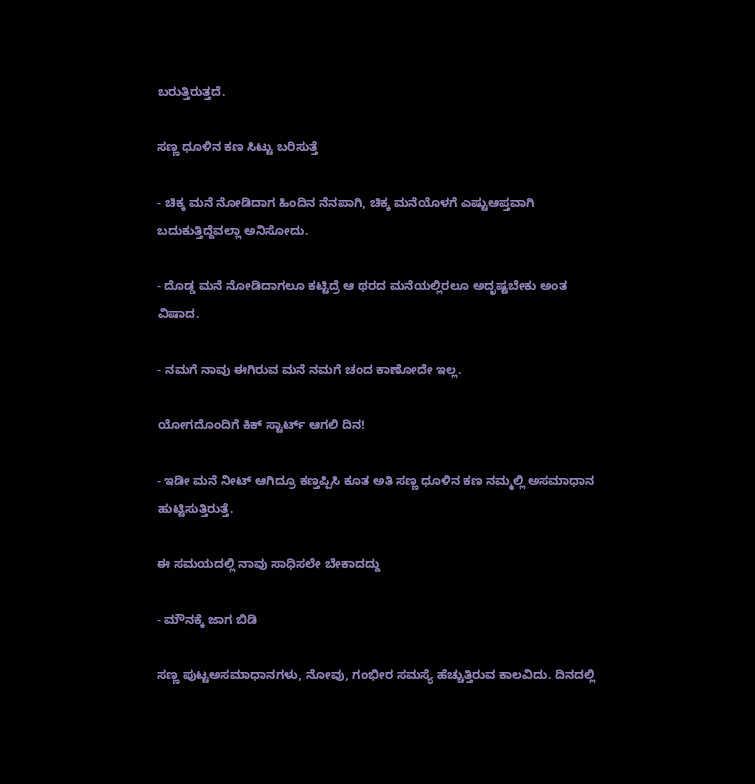ಬರುತ್ತಿರುತ್ತದೆ.

ಸಣ್ಣ ಧೂಳಿನ ಕಣ ಸಿಟ್ಟು ಬರಿಸುತ್ತೆ

- ಚಿಕ್ಕ ಮನೆ ನೋಡಿದಾಗ ಹಿಂದಿನ ನೆನಪಾಗಿ, ಚಿಕ್ಕ ಮನೆಯೊಳಗೆ ಎಷ್ಟುಆಪ್ತವಾಗಿ ಬದುಕುತ್ತಿದ್ದೆವಲ್ಲಾ ಅನಿಸೋದು.

- ದೊಡ್ಡ ಮನೆ ನೋಡಿದಾಗಲೂ ಕಟ್ಟಿದ್ರೆ ಆ ಥರದ ಮನೆಯಲ್ಲಿರಲೂ ಅದೃಷ್ಟಬೇಕು ಅಂತ ವಿಷಾದ.

- ನಮಗೆ ನಾವು ಈಗಿರುವ ಮನೆ ನಮಗೆ ಚಂದ ಕಾಣೋದೇ ಇಲ್ಲ.

ಯೋಗದೊಂದಿಗೆ ಕಿಕ್ ಸ್ಟಾರ್ಟ್ ಆಗಲಿ ದಿನ!

- ಇಡೀ ಮನೆ ನೀಟ್‌ ಆಗಿದ್ರೂ ಕಣ್ತಪ್ಪಿಸಿ ಕೂತ ಅತಿ ಸಣ್ಣ ಧೂಳಿನ ಕಣ ನಮ್ಮಲ್ಲಿ ಅಸಮಾಧಾನ ಹುಟ್ಟಿಸುತ್ತಿರುತ್ತೆ.

ಈ ಸಮಯದಲ್ಲಿ ನಾವು ಸಾಧಿಸಲೇ ಬೇಕಾದದ್ದು

- ಮೌನಕ್ಕೆ ಜಾಗ ಬಿಡಿ

ಸಣ್ಣ ಪುಟ್ಟಅಸಮಾಧಾನಗಳು, ನೋವು, ಗಂಭೀರ ಸಮಸ್ಯೆ ಹೆಚ್ಚುತ್ತಿರುವ ಕಾಲವಿದು. ದಿನದಲ್ಲಿ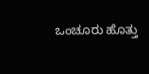ಒಂಚೂರು ಹೊತ್ತು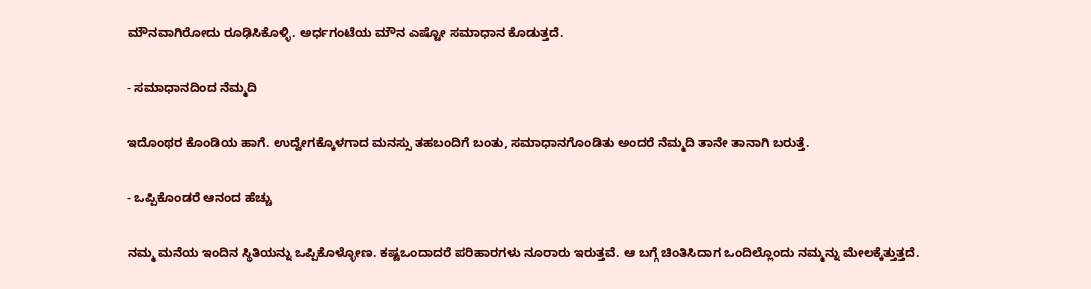ಮೌನವಾಗಿರೋದು ರೂಢಿಸಿಕೊಳ್ಳಿ. ಅರ್ಧಗಂಟೆಯ ಮೌನ ಎಷ್ಟೋ ಸಮಾಧಾನ ಕೊಡುತ್ತದೆ.

- ಸಮಾಧಾನದಿಂದ ನೆಮ್ಮದಿ

ಇದೊಂಥರ ಕೊಂಡಿಯ ಹಾಗೆ. ಉದ್ವೇಗಕ್ಕೊಳಗಾದ ಮನಸ್ಸು ತಹಬಂದಿಗೆ ಬಂತು, ಸಮಾಧಾನಗೊಂಡಿತು ಅಂದರೆ ನೆಮ್ಮದಿ ತಾನೇ ತಾನಾಗಿ ಬರುತ್ತೆ.

- ಒಪ್ಪಿಕೊಂಡರೆ ಆನಂದ ಹೆಚ್ಚು

ನಮ್ಮ ಮನೆಯ ಇಂದಿನ ಸ್ಥಿತಿಯನ್ನು ಒಪ್ಪಿಕೊಳ್ಳೋಣ. ಕಷ್ಟಒಂದಾದರೆ ಪರಿಹಾರಗಳು ನೂರಾರು ಇರುತ್ತವೆ. ಆ ಬಗ್ಗೆ ಚಿಂತಿಸಿದಾಗ ಒಂದಿಲ್ಲೊಂದು ನಮ್ಮನ್ನು ಮೇಲಕ್ಕೆತ್ತುತ್ತದೆ.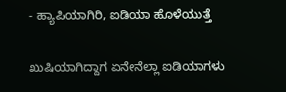- ಹ್ಯಾಪಿಯಾಗಿರಿ, ಐಡಿಯಾ ಹೊಳೆಯುತ್ತೆ

ಖುಷಿಯಾಗಿದ್ದಾಗ ಏನೇನೆಲ್ಲಾ ಐಡಿಯಾಗಳು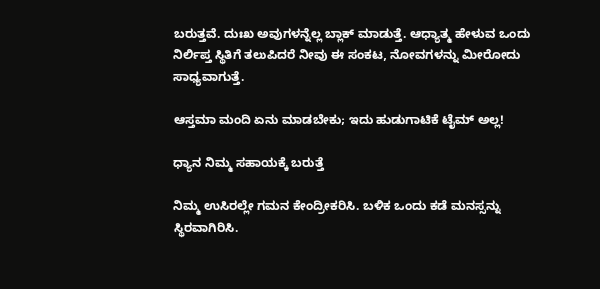ಬರುತ್ತವೆ. ದುಃಖ ಅವುಗಳನ್ನೆಲ್ಲ ಬ್ಲಾಕ್‌ ಮಾಡುತ್ತೆ. ಆಧ್ಯಾತ್ಮ ಹೇಳುವ ಒಂದು ನಿರ್ಲಿಪ್ತ ಸ್ಥಿತಿಗೆ ತಲುಪಿದರೆ ನೀವು ಈ ಸಂಕಟ, ನೋವಗಳನ್ನು ಮೀರೋದು ಸಾಧ್ಯವಾಗುತ್ತೆ.

ಆಸ್ತಮಾ ಮಂದಿ ಏನು ಮಾಡಬೇಕು; ಇದು ಹುಡುಗಾಟಿಕೆ ಟೈಮ್‌ ಅಲ್ಲ!

ಧ್ಯಾನ ನಿಮ್ಮ ಸಹಾಯಕ್ಕೆ ಬರುತ್ತೆ

ನಿಮ್ಮ ಉಸಿರಲ್ಲೇ ಗಮನ ಕೇಂದ್ರೀಕರಿಸಿ. ಬಳಿಕ ಒಂದು ಕಡೆ ಮನಸ್ಸನ್ನು ಸ್ಥಿರವಾಗಿರಿಸಿ.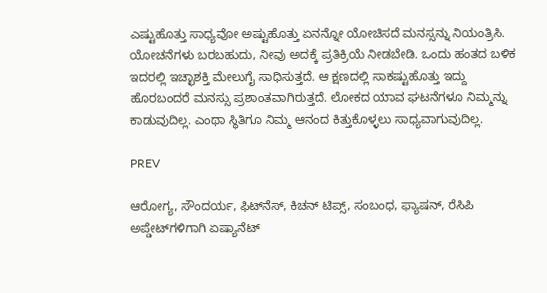ಎಷ್ಟುಹೊತ್ತು ಸಾಧ್ಯವೋ ಅಷ್ಟುಹೊತ್ತು ಏನನ್ನೋ ಯೋಚಿಸದೆ ಮನಸ್ಸನ್ನು ನಿಯಂತ್ರಿಸಿ. ಯೋಚನೆಗಳು ಬರಬಹುದು, ನೀವು ಅದಕ್ಕೆ ಪ್ರತಿಕ್ರಿಯೆ ನೀಡಬೇಡಿ. ಒಂದು ಹಂತದ ಬಳಿಕ ಇದರಲ್ಲಿ ಇಚ್ಛಾಶಕ್ತಿ ಮೇಲುಗೈ ಸಾಧಿಸುತ್ತದೆ. ಆ ಕ್ಷಣದಲ್ಲಿ ಸಾಕಷ್ಟುಹೊತ್ತು ಇದ್ದು ಹೊರಬಂದರೆ ಮನಸ್ಸು ಪ್ರಶಾಂತವಾಗಿರುತ್ತದೆ. ಲೋಕದ ಯಾವ ಘಟನೆಗಳೂ ನಿಮ್ಮನ್ನು ಕಾಡುವುದಿಲ್ಲ. ಎಂಥಾ ಸ್ಥಿತಿಗೂ ನಿಮ್ಮ ಆನಂದ ಕಿತ್ತುಕೊಳ್ಳಲು ಸಾಧ್ಯವಾಗುವುದಿಲ್ಲ.

PREV

ಆರೋಗ್ಯ, ಸೌಂದರ್ಯ, ಫಿಟ್‌ನೆಸ್, ಕಿಚನ್ ಟಿಪ್ಸ್‌, ಸಂಬಂಧ, ಫ್ಯಾಷನ್, ರೆಸಿಪಿ ಅಪ್ಡೇಟ್‌ಗಳಿಗಾಗಿ ಏಷ್ಯಾನೆಟ್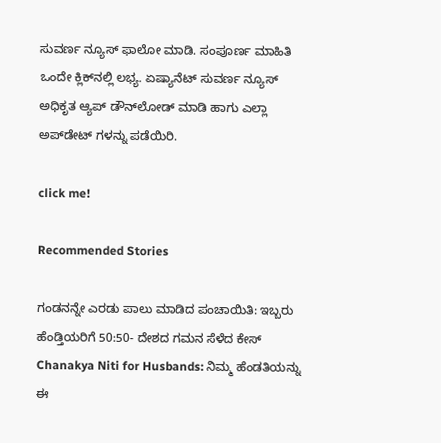ಸುವರ್ಣ ನ್ಯೂಸ್‌ ಫಾಲೋ ಮಾಡಿ. ಸಂಪೂರ್ಣ ಮಾಹಿತಿ ಒಂದೇ ಕ್ಲಿಕ್‌ನಲ್ಲಿ ಲಭ್ಯ. ಏಷ್ಯಾನೆಟ್ ಸುವರ್ಣ ನ್ಯೂಸ್ ಅಧಿಕೃತ ಆ್ಯಪ್ ಡೌನ್‌ಲೋಡ್ ಮಾಡಿ ಹಾಗು ಎಲ್ಲಾ ಅಪ್‌ಡೇಟ್ ಗಳನ್ನು ಪಡೆಯಿರಿ.

click me!

Recommended Stories

ಗಂಡನನ್ನೇ ಎರಡು ಪಾಲು ಮಾಡಿದ ಪಂಚಾಯಿತಿ: ಇಬ್ಬರು ಹೆಂಡ್ತಿಯರಿಗೆ 50:50- ದೇಶದ ಗಮನ ಸೆಳೆದ ಕೇಸ್
Chanakya Niti for Husbands: ನಿಮ್ಮ ಹೆಂಡತಿಯನ್ನು ಈ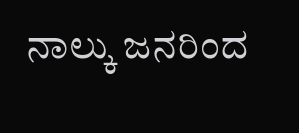ನಾಲ್ಕು ಜನರಿಂದ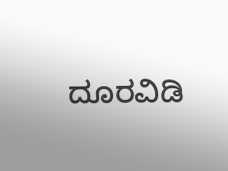ದೂರವಿಡಿ